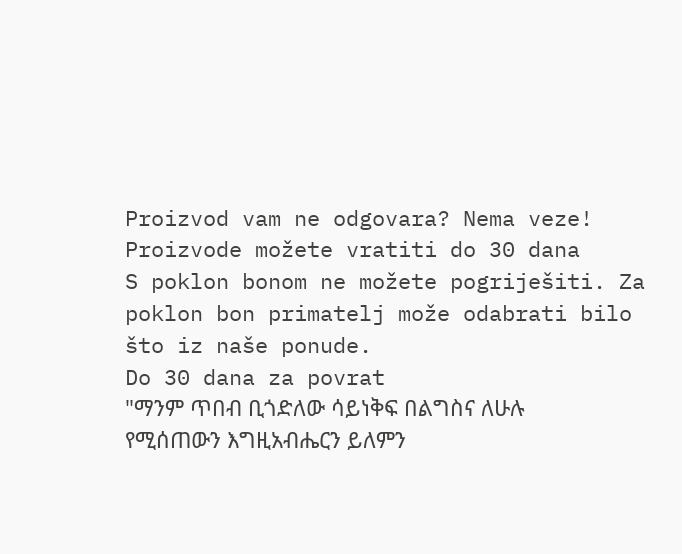Proizvod vam ne odgovara? Nema veze! Proizvode možete vratiti do 30 dana
S poklon bonom ne možete pogriješiti. Za poklon bon primatelj može odabrati bilo što iz naše ponude.
Do 30 dana za povrat
"ማንም ጥበብ ቢጎድለው ሳይነቅፍ በልግስና ለሁሉ የሚሰጠውን እግዚአብሔርን ይለምን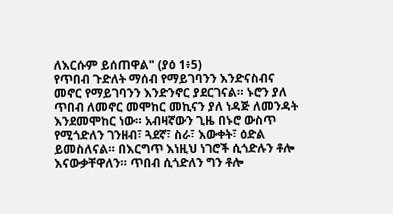ለእርሱም ይሰጠዋል" (ያዕ 1፥5)
የጥበብ ጉድለት ማሰብ የማይገባንን እንድናስብና መኖር የማይገባንን እንድንኖር ያደርገናል። ኑሮን ያለ ጥበብ ለመኖር መሞከር መኪናን ያለ ነዳጅ ለመንዳት እንደመሞከር ነው። አብዛኛውን ጊዜ በኑሮ ውስጥ የሚጎድለን ገንዘብ፣ ጓደኛ፣ ስራ፣ እውቀት፣ ዕድል ይመስለናል። በእርግጥ እነዚህ ነገሮች ሲጎድሉን ቶሎ እናውቃቸዋለን። ጥበብ ሲጎድለን ግን ቶሎ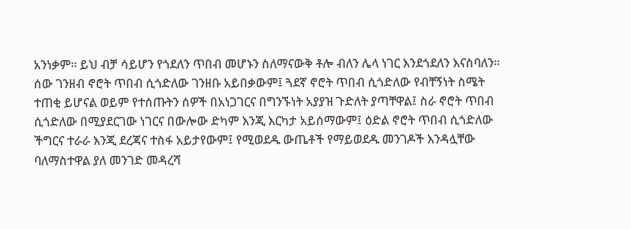አንነቃም። ይህ ብቻ ሳይሆን የጎደለን ጥበብ መሆኑን ስለማናውቅ ቶሎ ብለን ሌላ ነገር እንደጎደለን እናስባለን።
ሰው ገንዘብ ኖሮት ጥበብ ሲጎድለው ገንዘቡ አይበቃውም፤ ጓደኛ ኖሮት ጥበብ ሲጎድለው የብቸኝነት ስሜት ተጠቂ ይሆናል ወይም የተሰጡትን ሰዎች በአነጋገርና በግንኙነት አያያዝ ጉድለት ያጣቸዋል፤ ስራ ኖሮት ጥበብ ሲጎድለው በሚያደርገው ነገርና በውሎው ድካም እንጂ እርካታ አይሰማውም፤ ዕድል ኖሮት ጥበብ ሲጎድለው ችግርና ተራራ እንጂ ደረጃና ተስፋ አይታየውም፤ የሚወደዱ ውጤቶች የማይወደዱ መንገዶች እንዳሏቸው ባለማስተዋል ያለ መንገድ መዳረሻ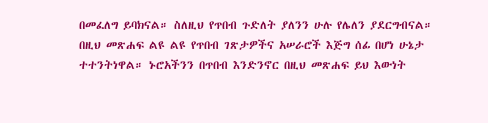በመፈለግ ይባክናል። ስለዚህ የጥበብ ጉድለት ያለንን ሁሉ የሌለን ያደርግብናል።
በዚህ መጽሐፍ ልዩ ልዩ የጥበብ ገጽታዎችና አሠራሮች እጅግ ሰፊ በሆነ ሁኔታ ተተንትነዋል። ኑሮአችንን በጥበብ እንድንኖር በዚህ መጽሐፍ ይህ እውነት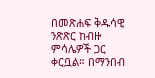በመጽሐፍ ቅዱሳዊ ንጽጽር ከብዙ ምሳሌዎች ጋር ቀርቧል። በማንበብ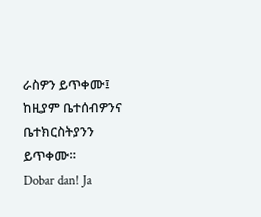ራስዎን ይጥቀሙ፤ ከዚያም ቤተሰብዎንና ቤተክርስትያንን ይጥቀሙ።
Dobar dan! Ja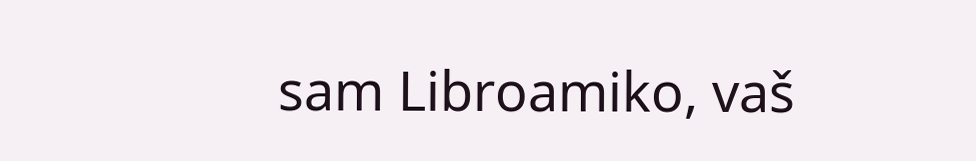sam Libroamiko, vaš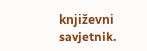književni savjetnik.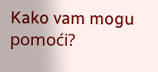Kako vam mogu pomoći?